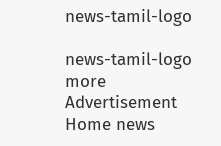news-tamil-logo

news-tamil-logo
more
Advertisement
Home news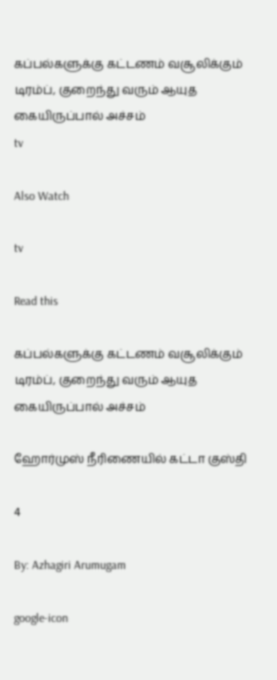கப்பல்களுக்கு கட்டணம் வசூலிக்கும் டிரம்ப், குறைந்து வரும் ஆயுத கையிருப்பால் அச்சம்
tv

Also Watch

tv

Read this

கப்பல்களுக்கு கட்டணம் வசூலிக்கும் டிரம்ப், குறைந்து வரும் ஆயுத கையிருப்பால் அச்சம்

ஹோர்முஸ் நீரிணையில் கட்டா குஸ்தி

4

By: Azhagiri Arumugam

google-icon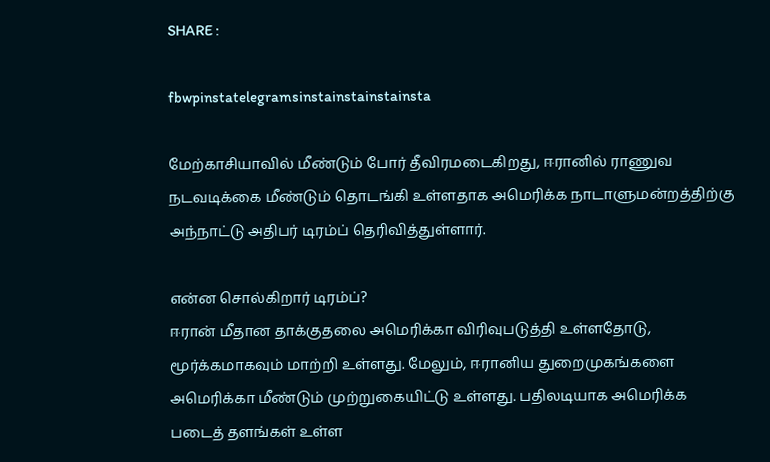SHARE :

fbwpinstatelegramsinstainstainstainsta

மேற்காசியாவில் மீண்டும் போர் தீவிரமடைகிறது, ஈரானில் ராணுவ நடவடிக்கை மீண்டும் தொடங்கி உள்ளதாக அமெரிக்க நாடாளுமன்றத்திற்கு அந்நாட்டு அதிபர் டிரம்ப் தெரிவித்துள்ளார்.

என்ன சொல்கிறார் டிரம்ப்?
ஈரான் மீதான தாக்குதலை அமெரிக்கா விரிவுபடுத்தி உள்ளதோடு, மூர்க்கமாகவும் மாற்றி உள்ளது. மேலும், ஈரானிய துறைமுகங்களை அமெரிக்கா மீண்டும் முற்றுகையிட்டு உள்ளது. பதிலடியாக அமெரிக்க படைத் தளங்கள் உள்ள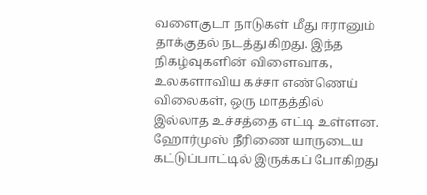வளைகுடா நாடுகள் மீது ஈரானும் தாக்குதல் நடத்துகிறது. இந்த நிகழ்வுகளின் விளைவாக, உலகளாவிய கச்சா எண்ணெய் விலைகள், ஒரு மாதத்தில் இல்லாத உச்சத்தை எட்டி உள்ளன. ஹோர்முஸ் நீரிணை யாருடைய கட்டுப்பாட்டில் இருக்கப் போகிறது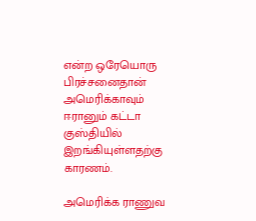என்ற ஒரேயொரு பிரச்சனைதான் அமெரிக்காவும் ஈரானும் கட்டா குஸ்தியில் இறங்கியுள்ளதற்கு காரணம்.

அமெரிக்க ராணுவ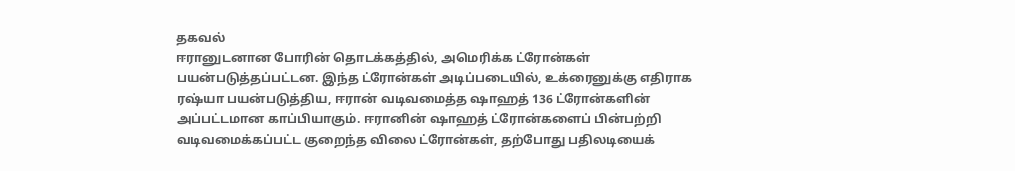தகவல்
ஈரானுடனான போரின் தொடக்கத்தில், அமெரிக்க ட்ரோன்கள் பயன்படுத்தப்பட்டன. இந்த ட்ரோன்கள் அடிப்படையில், உக்ரைனுக்கு எதிராக ரஷ்யா பயன்படுத்திய, ஈரான் வடிவமைத்த ஷாஹத் 136 ட்ரோன்களின் அப்பட்டமான காப்பியாகும். ஈரானின் ஷாஹத் ட்ரோன்களைப் பின்பற்றி வடிவமைக்கப்பட்ட குறைந்த விலை ட்ரோன்கள், தற்போது பதிலடியைக்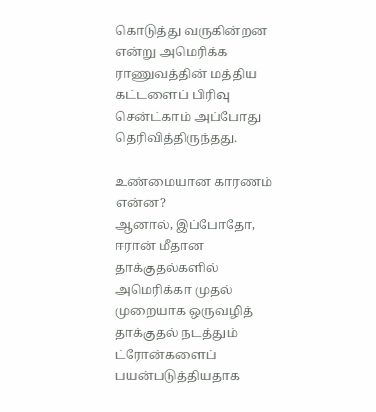கொடுத்து வருகின்றன என்று அமெரிக்க ராணுவத்தின் மத்திய கட்டளைப் பிரிவு சென்ட்காம் அப்போது தெரிவித்திருந்தது.

உண்மையான காரணம் என்ன?
ஆனால், இப்போதோ, ஈரான் மீதான தாக்குதல்களில் அமெரிக்கா முதல் முறையாக ஒருவழித் தாக்குதல் நடத்தும் ட்ரோன்களைப் பயன்படுத்தியதாக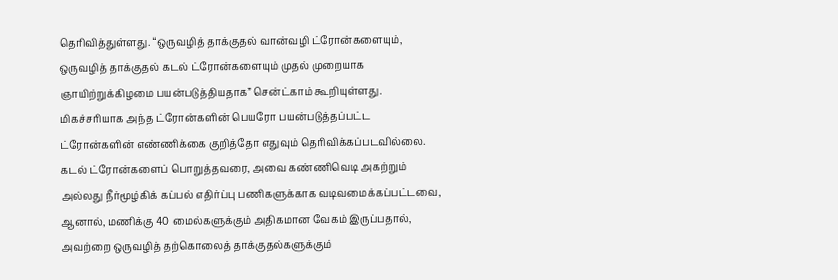தெரிவித்துள்ளது. “ஒருவழித் தாக்குதல் வான்வழி ட்ரோன்களையும், ஒருவழித் தாக்குதல் கடல் ட்ரோன்களையும் முதல் முறையாக ஞாயிற்றுக்கிழமை பயன்படுத்தியதாக” சென்ட்காம் கூறியுள்ளது. மிகச்சரியாக அந்த ட்ரோன்களின் பெயரோ பயன்படுத்தப்பட்ட ட்ரோன்களின் எண்ணிக்கை குறித்தோ எதுவும் தெரிவிக்கப்படவில்லை. கடல் ட்ரோன்களைப் பொறுத்தவரை, அவை கண்ணிவெடி அகற்றும் அல்லது நீர்மூழ்கிக் கப்பல் எதிர்ப்பு பணிகளுக்காக வடிவமைக்கப்பட்டவை, ஆனால், மணிக்கு 40 மைல்களுக்கும் அதிகமான வேகம் இருப்பதால், அவற்றை ஒருவழித் தற்கொலைத் தாக்குதல்களுக்கும்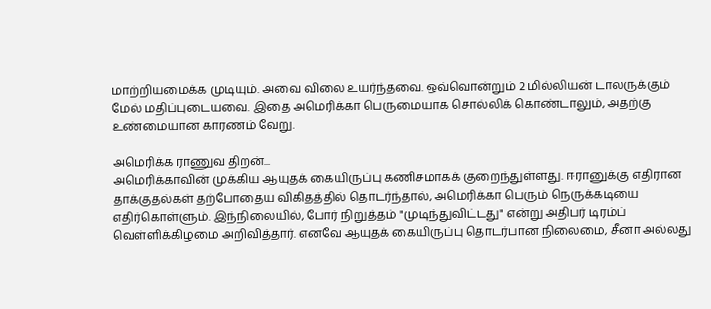மாற்றியமைக்க முடியும். அவை விலை உயர்ந்தவை. ஒவ்வொன்றும் 2 மில்லியன் டாலருக்கும் மேல் மதிப்புடையவை. இதை அமெரிக்கா பெருமையாக சொல்லிக் கொண்டாலும், அதற்கு உண்மையான காரணம் வேறு.

அமெரிக்க ராணுவ திறன்...
அமெரிக்காவின் முக்கிய ஆயுதக் கையிருப்பு கணிசமாகக் குறைந்துள்ளது. ஈரானுக்கு எதிரான தாக்குதல்கள் தற்போதைய விகிதத்தில் தொடர்ந்தால், அமெரிக்கா பெரும் நெருக்கடியை எதிர்கொள்ளும். இந்நிலையில், போர் நிறுத்தம் "முடிந்துவிட்டது" என்று அதிபர் டிரம்ப் வெள்ளிக்கிழமை அறிவித்தார். எனவே ஆயுதக் கையிருப்பு தொடர்பான நிலைமை, சீனா அல்லது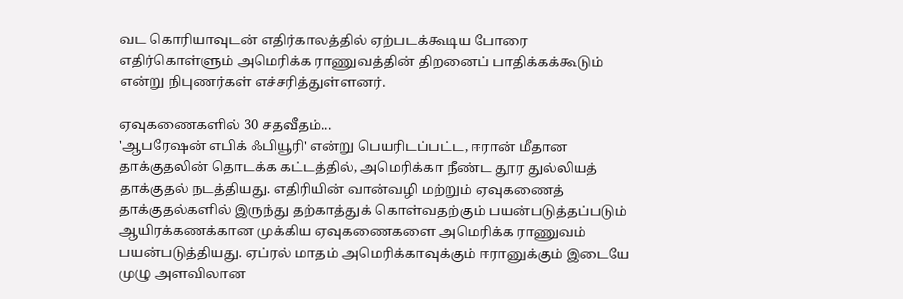வட கொரியாவுடன் எதிர்காலத்தில் ஏற்படக்கூடிய போரை எதிர்கொள்ளும் அமெரிக்க ராணுவத்தின் திறனைப் பாதிக்கக்கூடும் என்று நிபுணர்கள் எச்சரித்துள்ளனர்.

ஏவுகணைகளில் 30 சதவீதம்...
'ஆபரேஷன் எபிக் ஃபியூரி' என்று பெயரிடப்பட்ட, ஈரான் மீதான தாக்குதலின் தொடக்க கட்டத்தில், அமெரிக்கா நீண்ட தூர துல்லியத் தாக்குதல் நடத்தியது. எதிரியின் வான்வழி மற்றும் ஏவுகணைத் தாக்குதல்களில் இருந்து தற்காத்துக் கொள்வதற்கும் பயன்படுத்தப்படும் ஆயிரக்கணக்கான முக்கிய ஏவுகணைகளை அமெரிக்க ராணுவம் பயன்படுத்தியது. ஏப்ரல் மாதம் அமெரிக்காவுக்கும் ஈரானுக்கும் இடையே முழு அளவிலான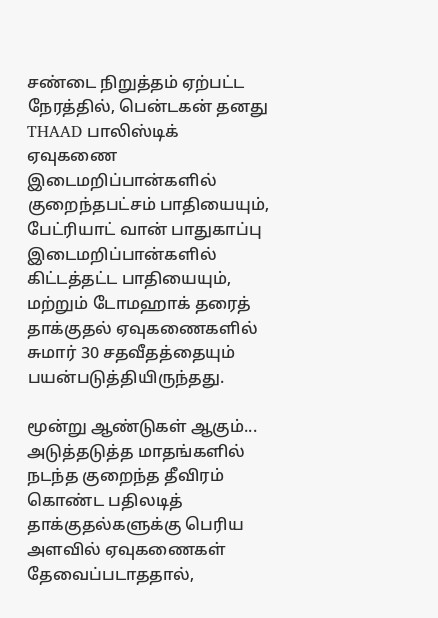சண்டை நிறுத்தம் ஏற்பட்ட நேரத்தில், பென்டகன் தனது THAAD பாலிஸ்டிக் ஏவுகணை இடைமறிப்பான்களில் குறைந்தபட்சம் பாதியையும், பேட்ரியாட் வான் பாதுகாப்பு இடைமறிப்பான்களில் கிட்டத்தட்ட பாதியையும், மற்றும் டோமஹாக் தரைத் தாக்குதல் ஏவுகணைகளில் சுமார் 30 சதவீதத்தையும் பயன்படுத்தியிருந்தது.

மூன்று ஆண்டுகள் ஆகும்...
அடுத்தடுத்த மாதங்களில் நடந்த குறைந்த தீவிரம் கொண்ட பதிலடித் தாக்குதல்களுக்கு பெரிய அளவில் ஏவுகணைகள் தேவைப்படாததால்,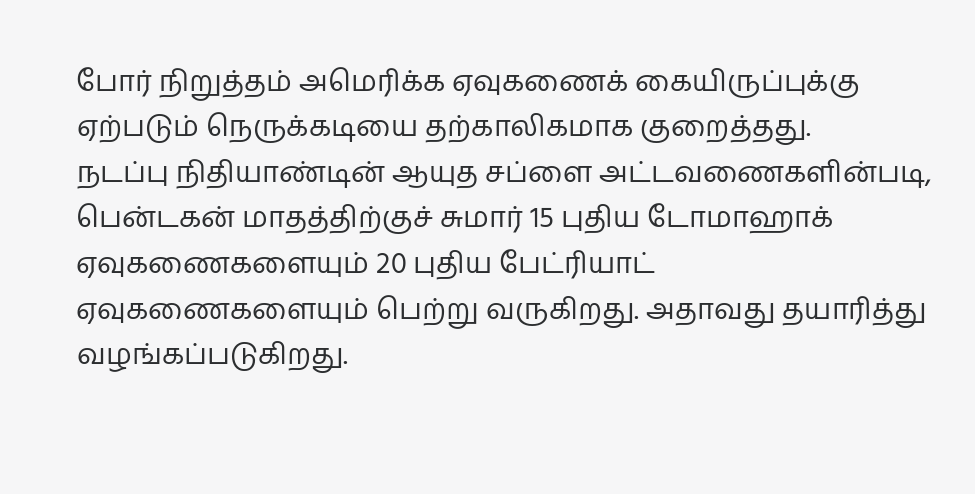போர் நிறுத்தம் அமெரிக்க ஏவுகணைக் கையிருப்புக்கு ஏற்படும் நெருக்கடியை தற்காலிகமாக குறைத்தது.
நடப்பு நிதியாண்டின் ஆயுத சப்ளை அட்டவணைகளின்படி, பென்டகன் மாதத்திற்குச் சுமார் 15 புதிய டோமாஹாக் ஏவுகணைகளையும் 20 புதிய பேட்ரியாட் ஏவுகணைகளையும் பெற்று வருகிறது. அதாவது தயாரித்து வழங்கப்படுகிறது.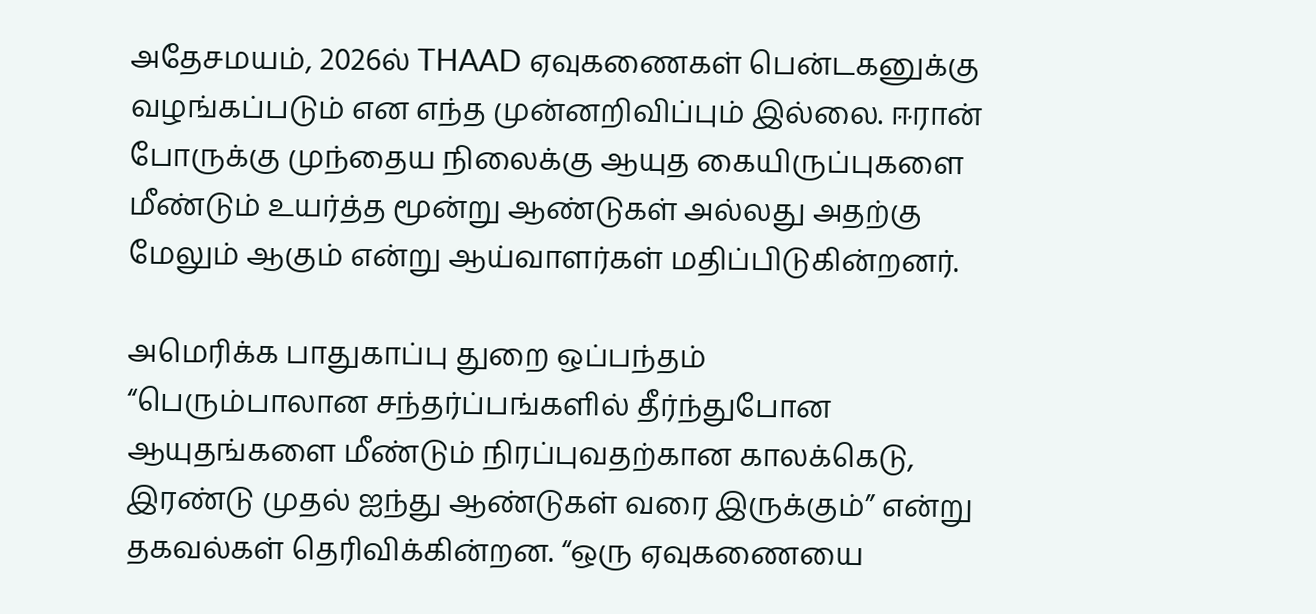அதேசமயம், 2026ல் THAAD ஏவுகணைகள் பென்டகனுக்கு வழங்கப்படும் என எந்த முன்னறிவிப்பும் இல்லை. ஈரான் போருக்கு முந்தைய நிலைக்கு ஆயுத கையிருப்புகளை மீண்டும் உயர்த்த மூன்று ஆண்டுகள் அல்லது அதற்கு மேலும் ஆகும் என்று ஆய்வாளர்கள் மதிப்பிடுகின்றனர்.

அமெரிக்க பாதுகாப்பு துறை ஒப்பந்தம்
“பெரும்பாலான சந்தர்ப்பங்களில் தீர்ந்துபோன ஆயுதங்களை மீண்டும் நிரப்புவதற்கான காலக்கெடு, இரண்டு முதல் ஐந்து ஆண்டுகள் வரை இருக்கும்” என்று தகவல்கள் தெரிவிக்கின்றன. “ஒரு ஏவுகணையை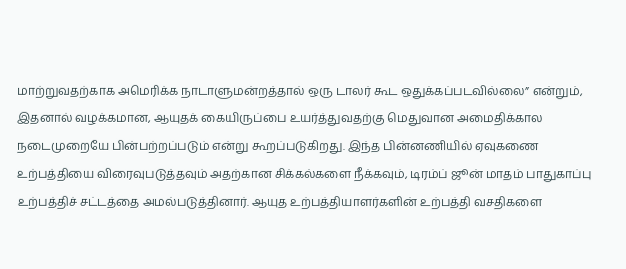மாற்றுவதற்காக அமெரிக்க நாடாளுமன்றத்தால் ஒரு டாலர் கூட ஒதுக்கப்படவில்லை” என்றும், இதனால் வழக்கமான, ஆயுதக் கையிருப்பை உயர்த்துவதற்கு மெதுவான அமைதிக்கால நடைமுறையே பின்பற்றப்படும் என்று கூறப்படுகிறது. இந்த பின்னணியில் ஏவுகணை உற்பத்தியை விரைவுபடுத்தவும் அதற்கான சிக்கல்களை நீக்கவும், டிரம்ப் ஜூன் மாதம் பாதுகாப்பு உற்பத்திச் சட்டத்தை அமல்படுத்தினார். ஆயுத உற்பத்தியாளர்களின் உற்பத்தி வசதிகளை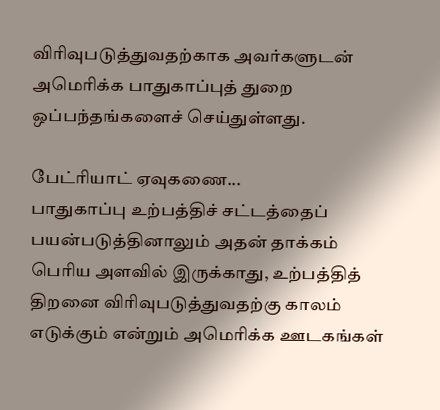விரிவுபடுத்துவதற்காக அவர்களுடன் அமெரிக்க பாதுகாப்புத் துறை ஒப்பந்தங்களைச் செய்துள்ளது.

பேட்ரியாட் ஏவுகணை...
பாதுகாப்பு உற்பத்திச் சட்டத்தைப் பயன்படுத்தினாலும் அதன் தாக்கம் பெரிய அளவில் இருக்காது, உற்பத்தித் திறனை விரிவுபடுத்துவதற்கு காலம் எடுக்கும் என்றும் அமெரிக்க ஊடகங்கள்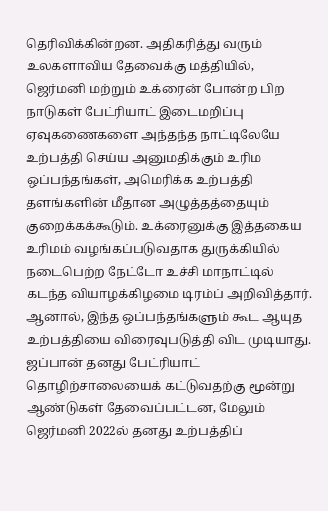தெரிவிக்கின்றன. அதிகரித்து வரும் உலகளாவிய தேவைக்கு மத்தியில், ஜெர்மனி மற்றும் உக்ரைன் போன்ற பிற நாடுகள் பேட்ரியாட் இடைமறிப்பு ஏவுகணைகளை அந்தந்த நாட்டிலேயே உற்பத்தி செய்ய அனுமதிக்கும் உரிம ஒப்பந்தங்கள், அமெரிக்க உற்பத்தி தளங்களின் மீதான அழுத்தத்தையும் குறைக்கக்கூடும். உக்ரைனுக்கு இத்தகைய உரிமம் வழங்கப்படுவதாக துருக்கியில் நடைபெற்ற நேட்டோ உச்சி மாநாட்டில் கடந்த வியாழக்கிழமை டிரம்ப் அறிவித்தார்.
ஆனால், இந்த ஒப்பந்தங்களும் கூட ஆயுத உற்பத்தியை விரைவுபடுத்தி விட முடியாது. ஜப்பான் தனது பேட்ரியாட் தொழிற்சாலையைக் கட்டுவதற்கு மூன்று ஆண்டுகள் தேவைப்பட்டன, மேலும் ஜெர்மனி 2022ல் தனது உற்பத்திப்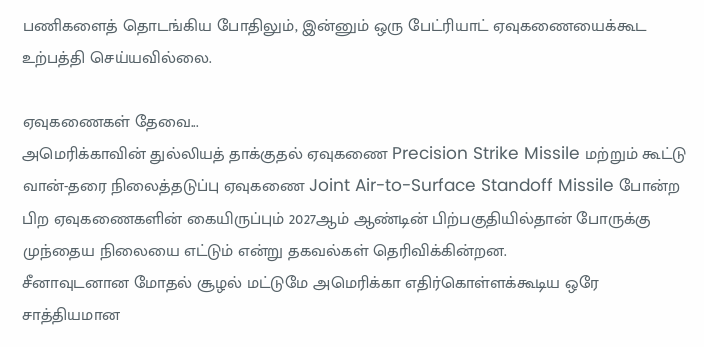பணிகளைத் தொடங்கிய போதிலும், இன்னும் ஒரு பேட்ரியாட் ஏவுகணையைக்கூட உற்பத்தி செய்யவில்லை.

ஏவுகணைகள் தேவை...
அமெரிக்காவின் துல்லியத் தாக்குதல் ஏவுகணை Precision Strike Missile மற்றும் கூட்டு வான்-தரை நிலைத்தடுப்பு ஏவுகணை Joint Air-to-Surface Standoff Missile போன்ற பிற ஏவுகணைகளின் கையிருப்பும் 2027ஆம் ஆண்டின் பிற்பகுதியில்தான் போருக்கு முந்தைய நிலையை எட்டும் என்று தகவல்கள் தெரிவிக்கின்றன.
சீனாவுடனான மோதல் சூழல் மட்டுமே அமெரிக்கா எதிர்கொள்ளக்கூடிய ஒரே சாத்தியமான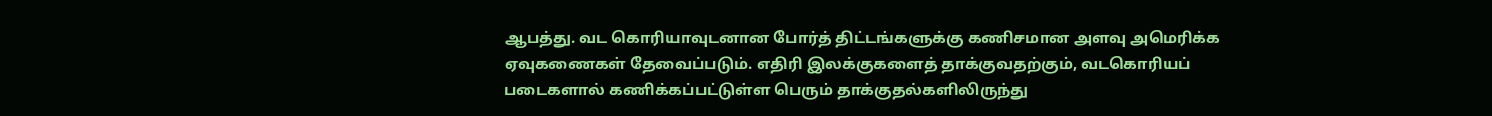ஆபத்து. வட கொரியாவுடனான போர்த் திட்டங்களுக்கு கணிசமான அளவு அமெரிக்க ஏவுகணைகள் தேவைப்படும். எதிரி இலக்குகளைத் தாக்குவதற்கும், வடகொரியப் படைகளால் கணிக்கப்பட்டுள்ள பெரும் தாக்குதல்களிலிருந்து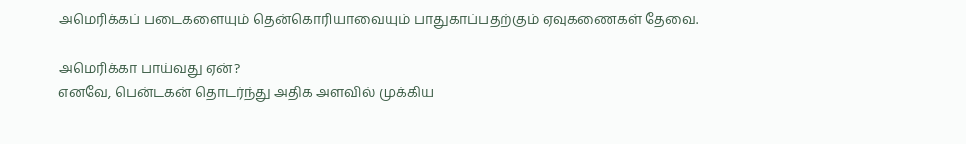அமெரிக்கப் படைகளையும் தென்கொரியாவையும் பாதுகாப்பதற்கும் ஏவுகணைகள் தேவை.

அமெரிக்கா பாய்வது ஏன்?
எனவே, பென்டகன் தொடர்ந்து அதிக அளவில் முக்கிய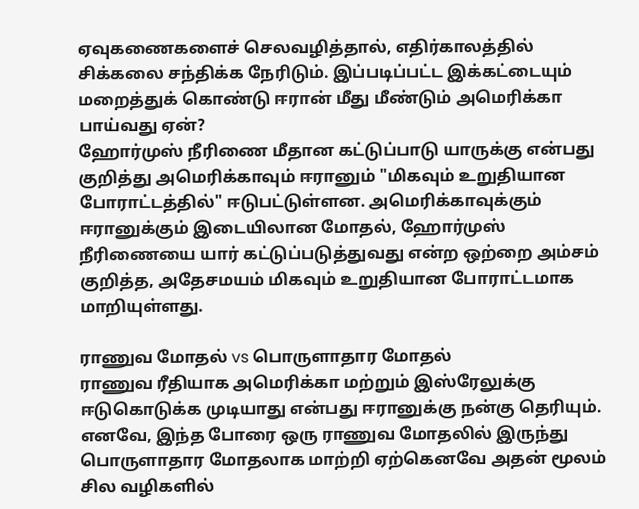ஏவுகணைகளைச் செலவழித்தால், எதிர்காலத்தில் சிக்கலை சந்திக்க நேரிடும். இப்படிப்பட்ட இக்கட்டையும் மறைத்துக் கொண்டு ஈரான் மீது மீண்டும் அமெரிக்கா பாய்வது ஏன்?
ஹோர்முஸ் நீரிணை மீதான கட்டுப்பாடு யாருக்கு என்பது குறித்து அமெரிக்காவும் ஈரானும் "மிகவும் உறுதியான போராட்டத்தில்" ஈடுபட்டுள்ளன. அமெரிக்காவுக்கும் ஈரானுக்கும் இடையிலான மோதல், ஹோர்முஸ் நீரிணையை யார் கட்டுப்படுத்துவது என்ற ஒற்றை அம்சம் குறித்த, அதேசமயம் மிகவும் உறுதியான போராட்டமாக மாறியுள்ளது.

ராணுவ மோதல் vs பொருளாதார மோதல்
ராணுவ ரீதியாக அமெரிக்கா மற்றும் இஸ்ரேலுக்கு ஈடுகொடுக்க முடியாது என்பது ஈரானுக்கு நன்கு தெரியும். எனவே, இந்த போரை ஒரு ராணுவ மோதலில் இருந்து பொருளாதார மோதலாக மாற்றி ஏற்கெனவே அதன் மூலம் சில வழிகளில்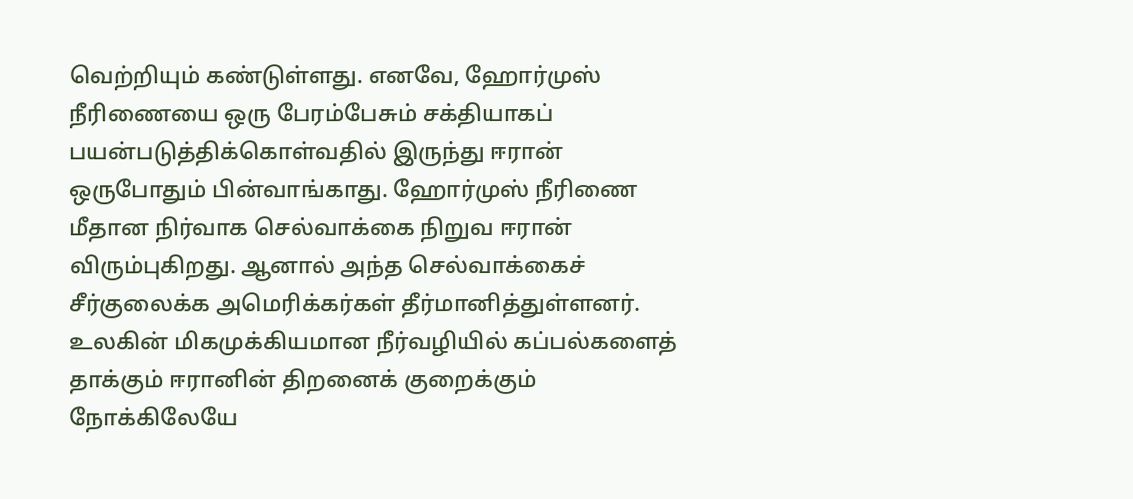வெற்றியும் கண்டுள்ளது. எனவே, ஹோர்முஸ் நீரிணையை ஒரு பேரம்பேசும் சக்தியாகப் பயன்படுத்திக்கொள்வதில் இருந்து ஈரான் ஒருபோதும் பின்வாங்காது. ஹோர்முஸ் நீரிணை மீதான நிர்வாக செல்வாக்கை நிறுவ ஈரான் விரும்புகிறது. ஆனால் அந்த செல்வாக்கைச் சீர்குலைக்க அமெரிக்கர்கள் தீர்மானித்துள்ளனர். உலகின் மிகமுக்கியமான நீர்வழியில் கப்பல்களைத் தாக்கும் ஈரானின் திறனைக் குறைக்கும் நோக்கிலேயே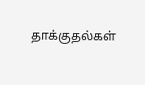தாக்குதல்கள்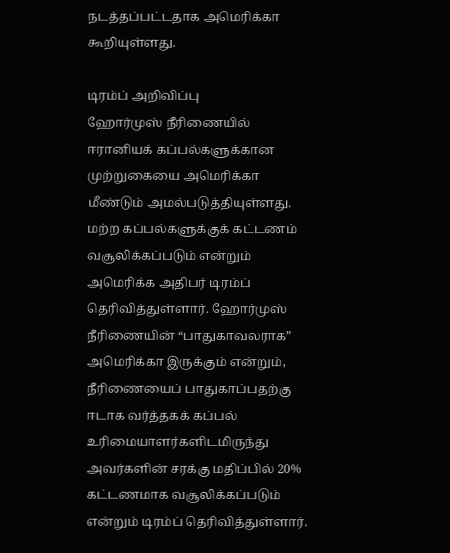நடத்தப்பட்டதாக அமெரிக்கா கூறியுள்ளது.

டிரம்ப் அறிவிப்பு
ஹோர்முஸ் நீரிணையில் ஈரானியக் கப்பல்களுக்கான முற்றுகையை அமெரிக்கா மீண்டும் அமல்படுத்தியுள்ளது. மற்ற கப்பல்களுக்குக் கட்டணம் வசூலிக்கப்படும் என்றும் அமெரிக்க அதிபர் டிரம்ப் தெரிவித்துள்ளார். ஹோர்முஸ் நீரிணையின் “பாதுகாவலராக” அமெரிக்கா இருக்கும் என்றும், நீரிணையைப் பாதுகாப்பதற்கு ஈடாக வர்த்தகக் கப்பல் உரிமையாளர்களிடமிருந்து அவர்களின் சரக்கு மதிப்பில் 20% கட்டணமாக வசூலிக்கப்படும் என்றும் டிரம்ப் தெரிவித்துள்ளார்.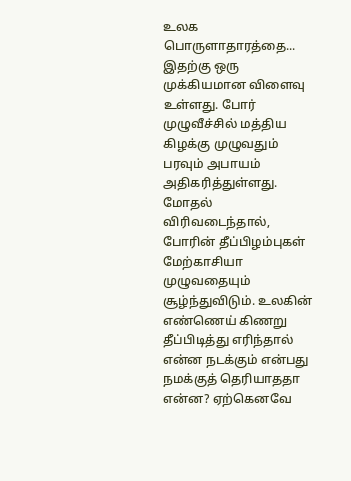உலக பொருளாதாரத்தை...
இதற்கு ஒரு முக்கியமான விளைவு உள்ளது. போர் முழுவீச்சில் மத்திய கிழக்கு முழுவதும் பரவும் அபாயம் அதிகரித்துள்ளது. மோதல் விரிவடைந்தால், போரின் தீப்பிழம்புகள் மேற்காசியா முழுவதையும் சூழ்ந்துவிடும். உலகின் எண்ணெய் கிணறு தீப்பிடித்து எரிந்தால் என்ன நடக்கும் என்பது நமக்குத் தெரியாததா என்ன? ஏற்கெனவே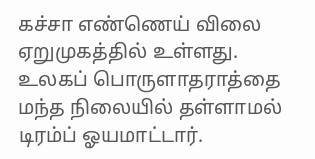கச்சா எண்ணெய் விலை ஏறுமுகத்தில் உள்ளது. உலகப் பொருளாதராத்தை மந்த நிலையில் தள்ளாமல் டிரம்ப் ஓயமாட்டார்.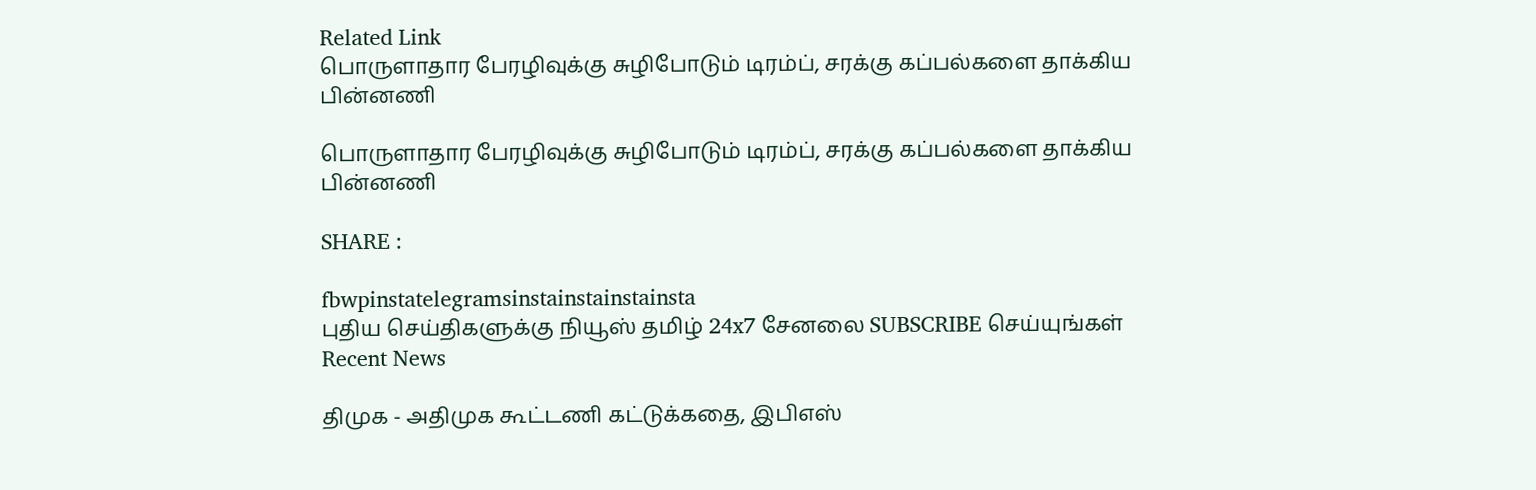Related Link
பொருளாதார பேரழிவுக்கு சுழிபோடும் டிரம்ப், சரக்கு கப்பல்களை தாக்கிய பின்னணி

பொருளாதார பேரழிவுக்கு சுழிபோடும் டிரம்ப், சரக்கு கப்பல்களை தாக்கிய பின்னணி

SHARE :

fbwpinstatelegramsinstainstainstainsta
புதிய செய்திகளுக்கு நியூஸ் தமிழ் 24x7 சேனலை SUBSCRIBE செய்யுங்கள்
Recent News

திமுக - அதிமுக கூட்டணி கட்டுக்கதை, இபிஎஸ்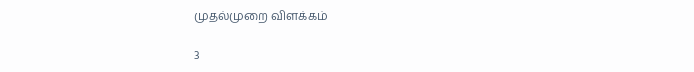முதல்முறை விளக்கம்

3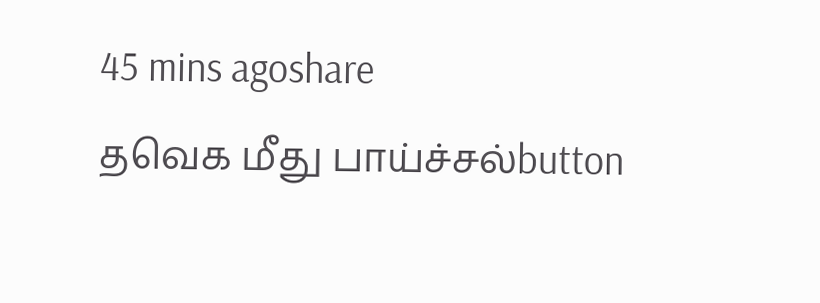45 mins agoshare
தவெக மீது பாய்ச்சல்button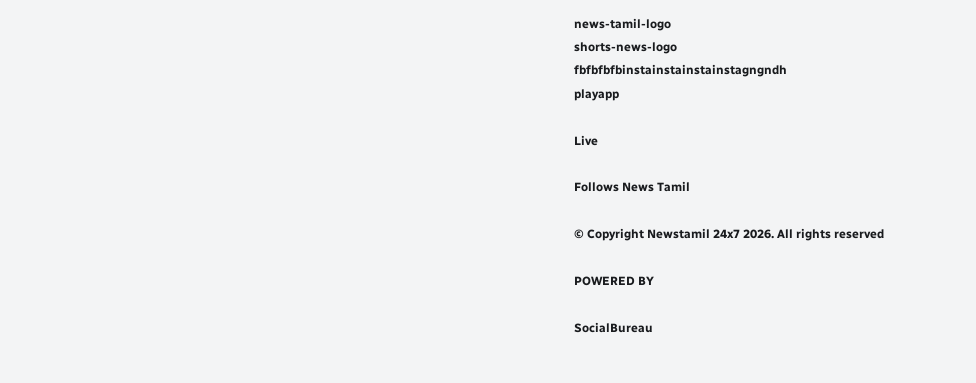news-tamil-logo
shorts-news-logo
fbfbfbfbinstainstainstainstagngndh
playapp

Live

Follows News Tamil

© Copyright Newstamil 24x7 2026. All rights reserved

POWERED BY

SocialBureau